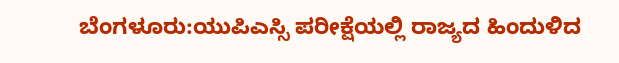ಬೆಂಗಳೂರು:ಯುಪಿಎಸ್ಸಿ ಪರೀಕ್ಷೆಯಲ್ಲಿ ರಾಜ್ಯದ ಹಿಂದುಳಿದ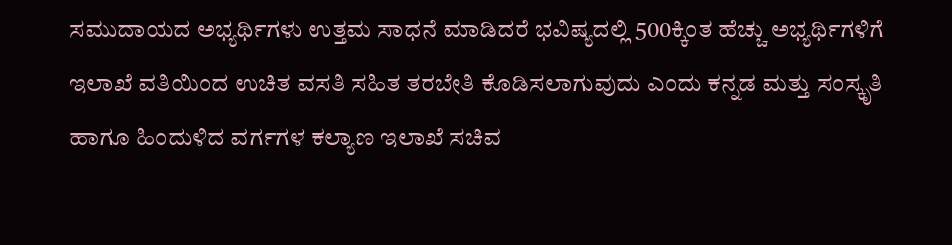ಸಮುದಾಯದ ಅಭ್ಯರ್ಥಿಗಳು ಉತ್ತಮ ಸಾಧನೆ ಮಾಡಿದರೆ ಭವಿಷ್ಯದಲ್ಲಿ 500ಕ್ಕಿಂತ ಹೆಚ್ಚು ಅಭ್ಯರ್ಥಿಗಳಿಗೆ ಇಲಾಖೆ ವತಿಯಿಂದ ಉಚಿತ ವಸತಿ ಸಹಿತ ತರಬೇತಿ ಕೊಡಿಸಲಾಗುವುದು ಎಂದು ಕನ್ನಡ ಮತ್ತು ಸಂಸ್ಕೃತಿ ಹಾಗೂ ಹಿಂದುಳಿದ ವರ್ಗಗಳ ಕಲ್ಯಾಣ ಇಲಾಖೆ ಸಚಿವ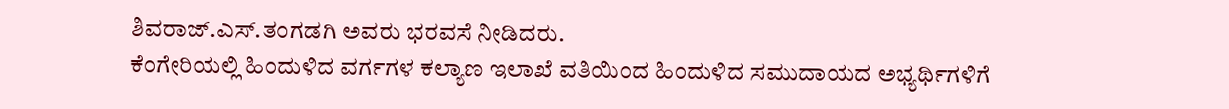ಶಿವರಾಜ್.ಎಸ್.ತಂಗಡಗಿ ಅವರು ಭರವಸೆ ನೀಡಿದರು.
ಕೆಂಗೇರಿಯಲ್ಲಿ ಹಿಂದುಳಿದ ವರ್ಗಗಳ ಕಲ್ಯಾಣ ಇಲಾಖೆ ವತಿಯಿಂದ ಹಿಂದುಳಿದ ಸಮುದಾಯದ ಅಭ್ಯರ್ಥಿಗಳಿಗೆ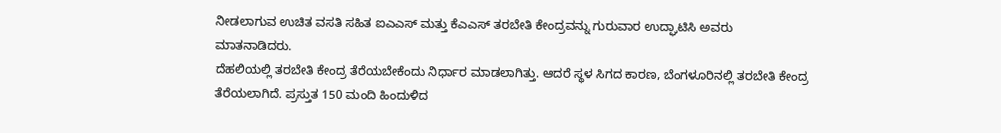ನೀಡಲಾಗುವ ಉಚಿತ ವಸತಿ ಸಹಿತ ಐಎಎಸ್ ಮತ್ತು ಕೆಎಎಸ್ ತರಬೇತಿ ಕೇಂದ್ರವನ್ನು ಗುರುವಾರ ಉದ್ಘಾಟಿಸಿ ಅವರು ಮಾತನಾಡಿದರು.
ದೆಹಲಿಯಲ್ಲಿ ತರಬೇತಿ ಕೇಂದ್ರ ತೆರೆಯಬೇಕೆಂದು ನಿರ್ಧಾರ ಮಾಡಲಾಗಿತ್ತು. ಆದರೆ ಸ್ಥಳ ಸಿಗದ ಕಾರಣ, ಬೆಂಗಳೂರಿನಲ್ಲಿ ತರಬೇತಿ ಕೇಂದ್ರ ತೆರೆಯಲಾಗಿದೆ. ಪ್ರಸ್ತುತ 150 ಮಂದಿ ಹಿಂದುಳಿದ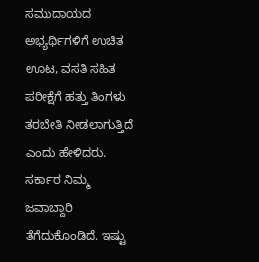ಸಮುದಾಯದ ಅಭ್ಯರ್ಥಿಗಳಿಗೆ ಉಚಿತ ಊಟ, ವಸತಿ ಸಹಿತ ಪರೀಕ್ಷೆಗೆ ಹತ್ತು ತಿಂಗಳು ತರಬೇತಿ ನೀಡಲಾಗುತ್ತಿದೆ ಎಂದು ಹೇಳಿದರು.
ಸರ್ಕಾರ ನಿಮ್ಮ ಜವಾಬ್ದಾರಿ ತೆಗೆದುಕೊಂಡಿದೆ. ಇಷ್ಟು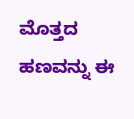ಮೊತ್ತದ ಹಣವನ್ನು ಈ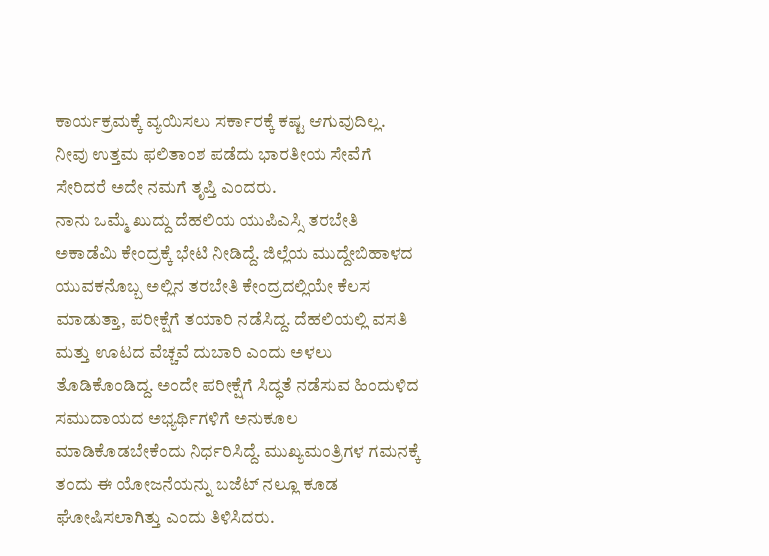ಕಾರ್ಯಕ್ರಮಕ್ಕೆ ವ್ಯಯಿಸಲು ಸರ್ಕಾರಕ್ಕೆ ಕಷ್ಟ ಆಗುವುದಿಲ್ಲ. ನೀವು ಉತ್ತಮ ಫಲಿತಾಂಶ ಪಡೆದು ಭಾರತೀಯ ಸೇವೆಗೆ ಸೇರಿದರೆ ಅದೇ ನಮಗೆ ತೃಪ್ತಿ ಎಂದರು.
ನಾನು ಒಮ್ಮೆ ಖುದ್ದು ದೆಹಲಿಯ ಯುಪಿಎಸ್ಸಿ ತರಬೇತಿ ಅಕಾಡೆಮಿ ಕೇಂದ್ರಕ್ಕೆ ಭೇಟಿ ನೀಡಿದ್ದೆ. ಜಿಲ್ಲೆಯ ಮುದ್ದೇಬಿಹಾಳದ ಯುವಕನೊಬ್ಬ ಅಲ್ಲಿನ ತರಬೇತಿ ಕೇಂದ್ರದಲ್ಲಿಯೇ ಕೆಲಸ ಮಾಡುತ್ತಾ, ಪರೀಕ್ಷೆಗೆ ತಯಾರಿ ನಡೆಸಿದ್ದ. ದೆಹಲಿಯಲ್ಲಿ ವಸತಿ ಮತ್ತು ಊಟದ ವೆಚ್ಚವೆ ದುಬಾರಿ ಎಂದು ಅಳಲು ತೊಡಿಕೊಂಡಿದ್ದ. ಅಂದೇ ಪರೀಕ್ಷೆಗೆ ಸಿದ್ಧತೆ ನಡೆಸುವ ಹಿಂದುಳಿದ ಸಮುದಾಯದ ಅಭ್ಯರ್ಥಿಗಳಿಗೆ ಅನುಕೂಲ ಮಾಡಿಕೊಡಬೇಕೆಂದು ನಿರ್ಧರಿಸಿದ್ದೆ. ಮುಖ್ಯಮಂತ್ರಿಗಳ ಗಮನಕ್ಕೆ ತಂದು ಈ ಯೋಜನೆಯನ್ನು ಬಜೆಟ್ ನಲ್ಲೂ ಕೂಡ ಘೋಷಿಸಲಾಗಿತ್ತು ಎಂದು ತಿಳಿಸಿದರು.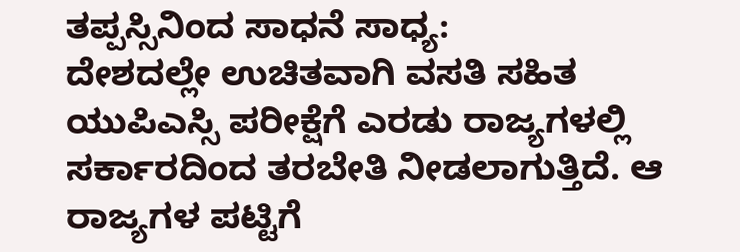ತಪ್ಪಸ್ಸಿನಿಂದ ಸಾಧನೆ ಸಾಧ್ಯ:
ದೇಶದಲ್ಲೇ ಉಚಿತವಾಗಿ ವಸತಿ ಸಹಿತ ಯುಪಿಎಸ್ಸಿ ಪರೀಕ್ಷೆಗೆ ಎರಡು ರಾಜ್ಯಗಳಲ್ಲಿ ಸರ್ಕಾರದಿಂದ ತರಬೇತಿ ನೀಡಲಾಗುತ್ತಿದೆ. ಆ ರಾಜ್ಯಗಳ ಪಟ್ಟಿಗೆ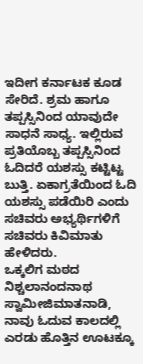ಇದೀಗ ಕರ್ನಾಟಕ ಕೂಡ ಸೇರಿದೆ. ಶ್ರಮ ಹಾಗೂ ತಪ್ಪಸ್ಸಿನಿಂದ ಯಾವುದೇ ಸಾಧನೆ ಸಾಧ್ಯ. ಇಲ್ಲಿರುವ ಪ್ರತಿಯೊಬ್ಬ ತಪ್ಪಸ್ಸಿನಿಂದ ಓದಿದರೆ ಯಶಸ್ಸು ಕಟ್ಟಿಟ್ಟ ಬುತ್ತಿ. ಏಕಾಗ್ರತೆಯಿಂದ ಓದಿ ಯಶಸ್ಸು ಪಡೆಯಿರಿ ಎಂದು ಸಚಿವರು ಅಭ್ಯರ್ಥಿಗಳಿಗೆ ಸಚಿವರು ಕಿವಿಮಾತು ಹೇಳಿದರು.
ಒಕ್ಕಲಿಗ ಮಠದ ನಿಶ್ಚಲಾನಂದನಾಥ ಸ್ವಾಮೀಜಿಮಾತನಾಡಿ, ನಾವು ಓದುವ ಕಾಲದಲ್ಲಿ ಎರಡು ಹೊತ್ತಿನ ಊಟಕ್ಕೂ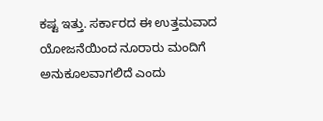ಕಷ್ಟ ಇತ್ತು. ಸರ್ಕಾರದ ಈ ಉತ್ತಮವಾದ ಯೋಜನೆಯಿಂದ ನೂರಾರು ಮಂದಿಗೆ ಅನುಕೂಲವಾಗಲಿದೆ ಎಂದು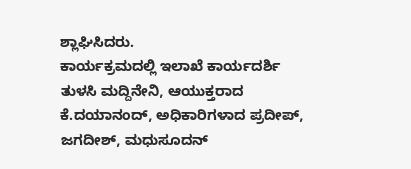ಶ್ಲಾಘಿಸಿದರು.
ಕಾರ್ಯಕ್ರಮದಲ್ಲಿ ಇಲಾಖೆ ಕಾರ್ಯದರ್ಶಿ ತುಳಸಿ ಮದ್ದಿನೇನಿ, ಆಯುಕ್ತರಾದ ಕೆ.ದಯಾನಂದ್, ಅಧಿಕಾರಿಗಳಾದ ಪ್ರದೀಪ್, ಜಗದೀಶ್, ಮಧುಸೂದನ್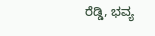ರೆಡ್ಡಿ, ಭವ್ಯ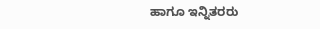ಹಾಗೂ ಇನ್ನಿತರರು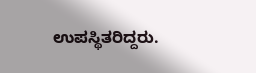ಉಪಸ್ಥಿತರಿದ್ದರು.